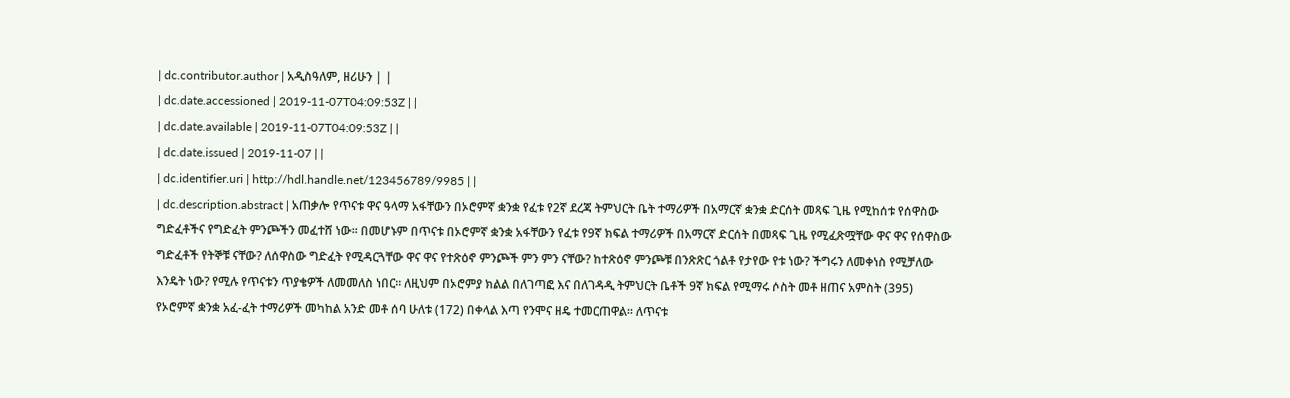| dc.contributor.author | አዲስዓለም, ዘሪሁን | |
| dc.date.accessioned | 2019-11-07T04:09:53Z | |
| dc.date.available | 2019-11-07T04:09:53Z | |
| dc.date.issued | 2019-11-07 | |
| dc.identifier.uri | http://hdl.handle.net/123456789/9985 | |
| dc.description.abstract | አጠቃሎ የጥናቱ ዋና ዓላማ አፋቸውን በኦሮምኛ ቋንቋ የፈቱ የ2ኛ ደረጃ ትምህርት ቤት ተማሪዎች በአማርኛ ቋንቋ ድርሰት መጻፍ ጊዜ የሚከሰቱ የሰዋስው ግድፈቶችና የግድፈት ምንጮችን መፈተሸ ነው፡፡ በመሆኑም በጥናቱ በኦሮምኛ ቋንቋ አፋቸውን የፈቱ የ9ኛ ክፍል ተማሪዎች በአማርኛ ድርሰት በመጻፍ ጊዜ የሚፈጽሟቸው ዋና ዋና የሰዋስው ግድፈቶች የትኞቹ ናቸው? ለሰዋስው ግድፈት የሚዳርጓቸው ዋና ዋና የተጽዕኖ ምንጮች ምን ምን ናቸው? ከተጽዕኖ ምንጮቹ በንጽጽር ጎልቶ የታየው የቱ ነው? ችግሩን ለመቀነስ የሚቻለው እንዴት ነው? የሚሉ የጥናቱን ጥያቄዎች ለመመለስ ነበር፡፡ ለዚህም በኦሮምያ ክልል በለገጣፎ እና በለገዳዲ ትምህርት ቤቶች 9ኛ ክፍል የሚማሩ ሶስት መቶ ዘጠና አምስት (395) የኦሮምኛ ቋንቋ አፈ-ፈት ተማሪዎች መካከል አንድ መቶ ሰባ ሁለቱ (172) በቀላል እጣ የንሞና ዘዴ ተመርጠዋል፡፡ ለጥናቱ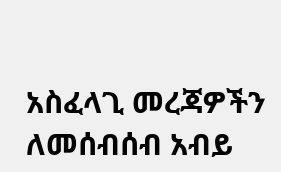አስፈላጊ መረጃዎችን ለመሰብሰብ አብይ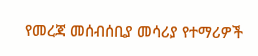የመረጃ መሰብሰቢያ መሳሪያ የተማሪዎች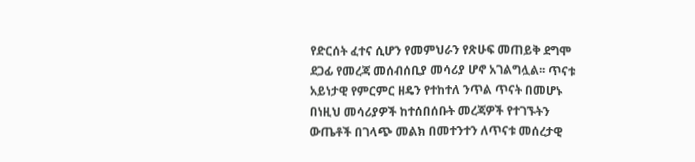የድርሰት ፈተና ሲሆን የመምህራን የጽሁፍ መጠይቅ ደግሞ ደጋፊ የመረጃ መሰብሰቢያ መሳሪያ ሆኖ አገልግሏል፡፡ ጥናቱ አይነታዊ የምርምር ዘዴን የተከተለ ንጥል ጥናት በመሆኑ በነዚህ መሳሪያዎች ከተሰበሰቡት መረጃዎች የተገኙትን ውጤቶች በገላጭ መልክ በመተንተን ለጥናቱ መሰረታዊ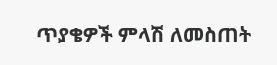ጥያቄዎች ምላሽ ለመስጠት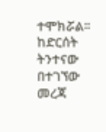ተሞክሯል፡፡ ከድርሰት ትንተናው በተገኘው መረጃ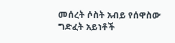መሰረት ሶስት አብይ የሰዋስው ግድፈት አይነቶች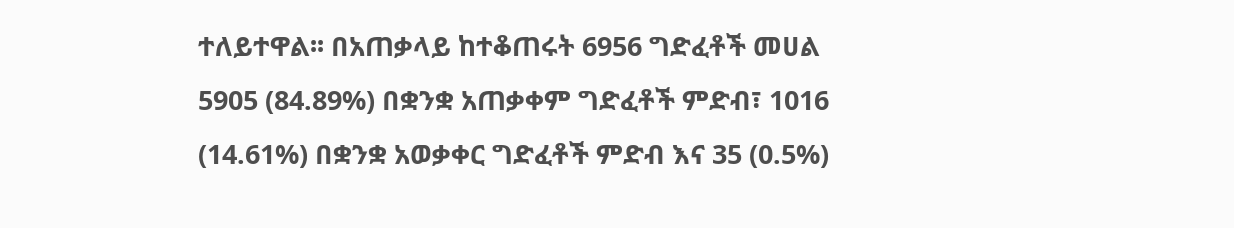ተለይተዋል፡፡ በአጠቃላይ ከተቆጠሩት 6956 ግድፈቶች መሀል 5905 (84.89%) በቋንቋ አጠቃቀም ግድፈቶች ምድብ፣ 1016 (14.61%) በቋንቋ አወቃቀር ግድፈቶች ምድብ እና 35 (0.5%)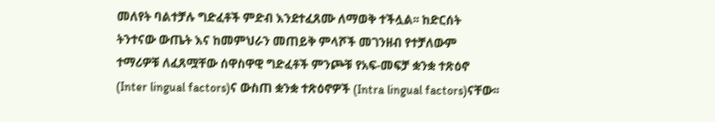መለየት ባልተቻሉ ግድፈቶች ምድብ እንደተፈጸሙ ለማወቅ ተችሏል፡፡ ከድርሰት ትንተናው ውጤት እና ከመምህራን መጠይቅ ምላሾች መገንዘብ የተቻለውም ተማሪዎቹ ለፈጸሟቸው ሰዋስዋዊ ግድፈቶች ምንጮቹ የአፍ-መፍቻ ቋንቋ ተጽዕኖ (Inter lingual factors)ና ውስጠ ቋንቋ ተጽዕኖዎች (Intra lingual factors)ናቸው፡፡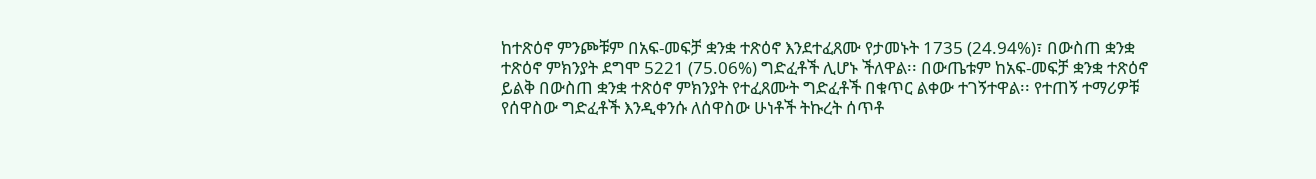ከተጽዕኖ ምንጮቹም በአፍ-መፍቻ ቋንቋ ተጽዕኖ እንደተፈጸሙ የታመኑት 1735 (24.94%)፣ በውስጠ ቋንቋ ተጽዕኖ ምክንያት ደግሞ 5221 (75.06%) ግድፈቶች ሊሆኑ ችለዋል፡፡ በውጤቱም ከአፍ-መፍቻ ቋንቋ ተጽዕኖ ይልቅ በውስጠ ቋንቋ ተጽዕኖ ምክንያት የተፈጸሙት ግድፈቶች በቁጥር ልቀው ተገኝተዋል፡፡ የተጠኝ ተማሪዎቹ የሰዋስው ግድፈቶች እንዲቀንሱ ለሰዋስው ሁነቶች ትኩረት ሰጥቶ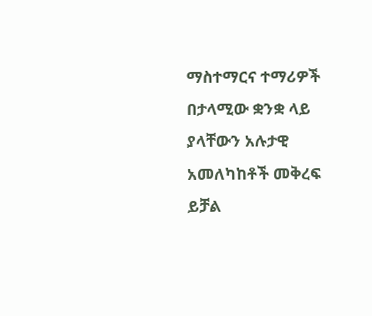ማስተማርና ተማሪዎች በታላሚው ቋንቋ ላይ ያላቸውን አሉታዊ አመለካከቶች መቅረፍ ይቻል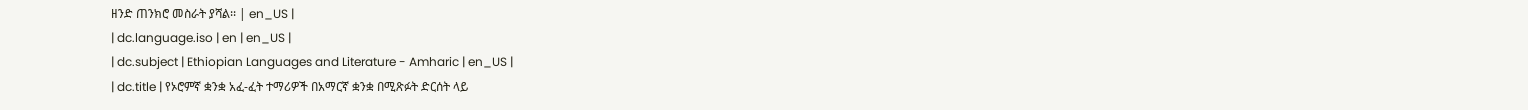ዘንድ ጠንክሮ መስራት ያሻል፡፡ | en_US |
| dc.language.iso | en | en_US |
| dc.subject | Ethiopian Languages and Literature - Amharic | en_US |
| dc.title | የኦሮምኛ ቋንቋ አፈ-ፈት ተማሪዎች በአማርኛ ቋንቋ በሚጽፉት ድርሰት ላይ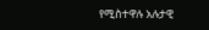የሚስተዋሉ አሉታዊ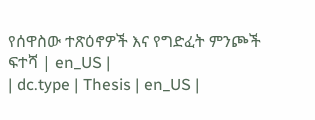የሰዋስው ተጽዕኖዎች እና የግድፈት ምንጮች ፍተሻ | en_US |
| dc.type | Thesis | en_US |